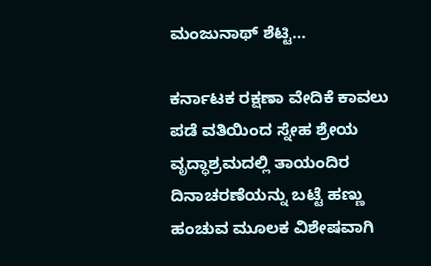ಮಂಜುನಾಥ್ ಶೆಟ್ಟಿ…

ಕರ್ನಾಟಕ ರಕ್ಷಣಾ ವೇದಿಕೆ ಕಾವಲು ಪಡೆ ವತಿಯಿಂದ ಸ್ನೇಹ ಶ್ರೇಯ ವೃದ್ಧಾಶ್ರಮದಲ್ಲಿ ತಾಯಂದಿರ ದಿನಾಚರಣೆಯನ್ನು ಬಟ್ಟೆ ಹಣ್ಣು ಹಂಚುವ ಮೂಲಕ ವಿಶೇಷವಾಗಿ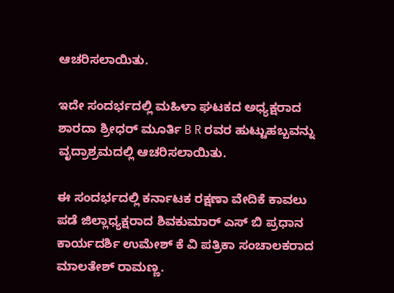ಆಚರಿಸಲಾಯಿತು.

ಇದೇ ಸಂದರ್ಭದಲ್ಲಿ ಮಹಿಳಾ ಘಟಕದ ಅಧ್ಯಕ್ಷರಾದ ಶಾರದಾ ಶ್ರೀಧರ್ ಮೂರ್ತಿ B R ರವರ ಹುಟ್ಟುಹಬ್ಬವನ್ನು ವೃದ್ರಾಶ್ರಮದಲ್ಲಿ ಆಚರಿಸಲಾಯಿತು.

ಈ ಸಂದರ್ಭದಲ್ಲಿ ಕರ್ನಾಟಕ ರಕ್ಷಣಾ ವೇದಿಕೆ ಕಾವಲು ಪಡೆ ಜಿಲ್ಲಾಧ್ಯಕ್ಷರಾದ ಶಿವಕುಮಾರ್ ಎಸ್ ಬಿ ಪ್ರಧಾನ ಕಾರ್ಯದರ್ಶಿ ಉಮೇಶ್ ಕೆ ವಿ ಪತ್ರಿಕಾ ಸಂಚಾಲಕರಾದ ಮಾಲತೇಶ್ ರಾಮಣ್ಣ.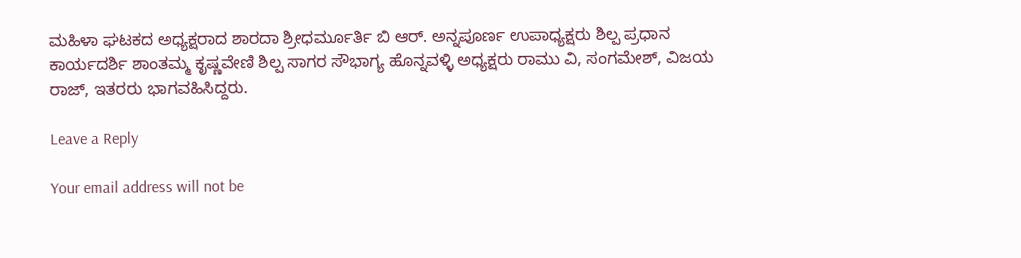ಮಹಿಳಾ ಘಟಕದ ಅಧ್ಯಕ್ಷರಾದ ಶಾರದಾ ಶ್ರೀಧರ್ಮೂರ್ತಿ ಬಿ ಆರ್. ಅನ್ನಪೂರ್ಣ ಉಪಾಧ್ಯಕ್ಷರು ಶಿಲ್ಪ ಪ್ರಧಾನ ಕಾರ್ಯದರ್ಶಿ ಶಾಂತಮ್ಮ ಕೃಷ್ಣವೇಣಿ ಶಿಲ್ಪ ಸಾಗರ ಸೌಭಾಗ್ಯ ಹೊನ್ನವಳ್ಳಿ ಅಧ್ಯಕ್ಷರು ರಾಮು ವಿ, ಸಂಗಮೇಶ್, ವಿಜಯ ರಾಜ್, ಇತರರು ಭಾಗವಹಿಸಿದ್ದರು.

Leave a Reply

Your email address will not be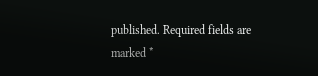published. Required fields are marked *